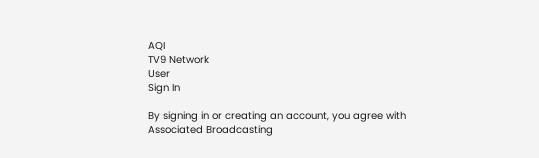AQI
TV9 Network
User
Sign In

By signing in or creating an account, you agree with Associated Broadcasting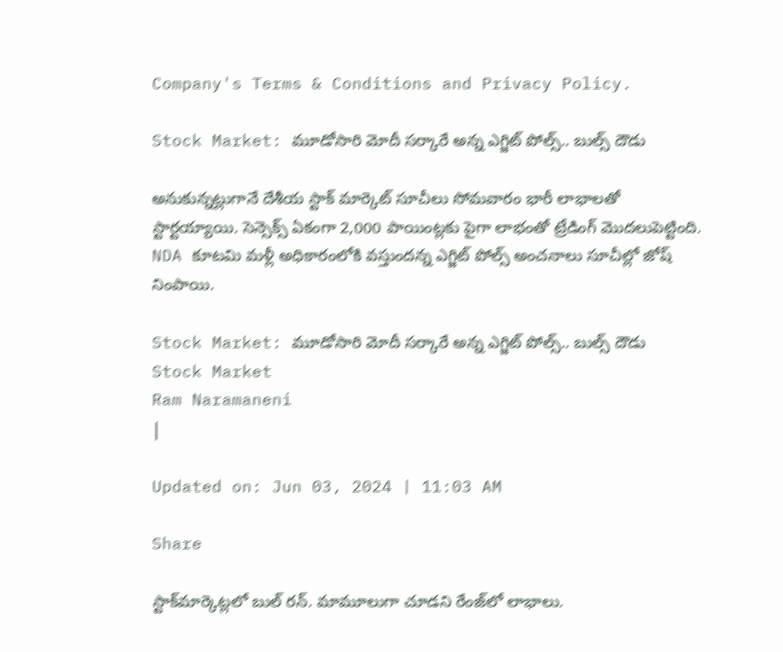Company's Terms & Conditions and Privacy Policy.

Stock Market: మూడోసారి మోదీ సర్కారే అన్న ఎగ్జిట్ పోల్స్.. బుల్స్‌ దౌడు

అనుకున్నట్లుగానే దేశీయ స్టాక్‌ మార్కెట్‌ సూచీలు సోమవారం భారీ లాభాలతో స్టార్టయ్యాయి. సెన్సెక్స్‌ ఏకంగా 2,000 పాయింట్లకు పైగా లాభంతో ట్రేడింగ్‌ మొదలుపెట్టింది. NDA కూటమి మళ్లీ అధికారంలోకి వస్తుందన్న ఎగ్జిట్‌ పోల్స్‌ అంచనాలు సూచీల్లో జోష్‌ నింపాయి.

Stock Market: మూడోసారి మోదీ సర్కారే అన్న ఎగ్జిట్ పోల్స్.. బుల్స్‌ దౌడు
Stock Market
Ram Naramaneni
|

Updated on: Jun 03, 2024 | 11:03 AM

Share

స్టాక్‌మార్కెట్లలో బుల్‌ రన్‌. మామూలుగా చూడని రేంజ్‌లో లాభాలు.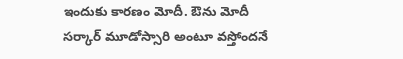ఇందుకు కారణం మోదీ. ఔను మోదీ సర్కార్‌ మూడోస్సారి అంటూ వస్తోందనే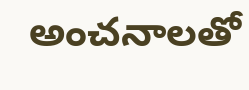అంచనాలతో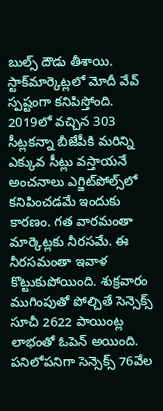బుల్స్‌ దౌడు తీశాయి. స్టాక్‌మార్కెట్లలో మోదీ వేవ్‌ స్పష్టంగా కనిపిస్తోంది. 2019లో వచ్చిన 303 సీట్లకన్నా బీజేపీకి మరిన్ని ఎక్కువ సీట్లు వస్తాయనే అంచనాలు ఎగ్జిట్‌పోల్స్‌లో కనిపించడమే ఇందుకు కారణం. గత వారమంతా మార్కెట్లకు నీరసమే. ఈ నీరసమంతా ఇవాళ కొట్టుకుపోయింది. శుక్రవారం ముగింపుతో పోల్చితే సెన్సెక్స్‌ సూచీ 2622 పాయింట్ల లాభంతో ఓపెన్‌ అయింది. పనిలోపనిగా సెన్సెక్స్‌ 76వేల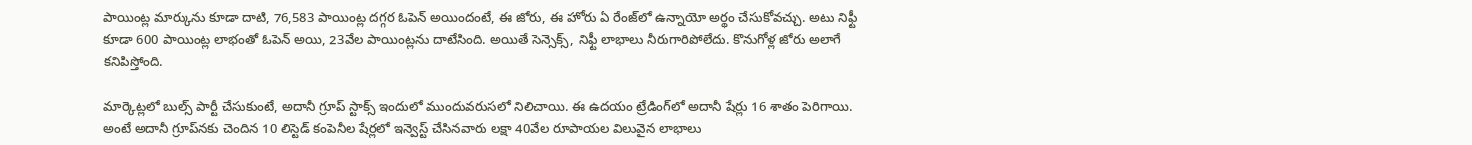పాయింట్ల మార్కును కూడా దాటి, 76,583 పాయింట్ల దగ్గర ఓపెన్‌ అయిందంటే, ఈ జోరు, ఈ హోరు ఏ రేంజ్‌లో ఉన్నాయో అర్థం చేసుకోవచ్చు. అటు నిఫ్టీ కూడా 600 పాయింట్ల లాభంతో ఓపెన్‌ అయి, 23వేల పాయింట్లను దాటేసింది. అయితే సెన్సెక్స్‌, నిఫ్టీ లాభాలు నీరుగారిపోలేదు. కొనుగోళ్ల జోరు అలాగే కనిపిస్తోంది.

మార్కెట్లలో బుల్స్‌ పార్టీ చేసుకుంటే, అదానీ గ్రూప్‌ స్టాక్స్‌ ఇందులో ముందువరుసలో నిలిచాయి. ఈ ఉదయం ట్రేడింగ్‌లో అదానీ షేర్లు 16 శాతం పెరిగాయి. అంటే అదానీ గ్రూప్‌నకు చెందిన 10 లిస్టెడ్‌ కంపెనీల షేర్లలో ఇన్వెస్ట్‌ చేసినవారు లక్షా 40వేల రూపాయల విలువైన లాభాలు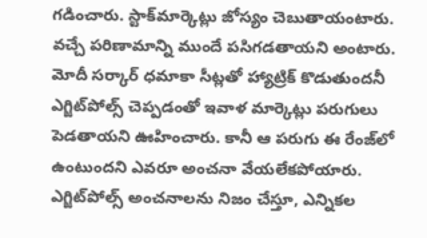గడించారు. స్టాక్‌మార్కెట్లు జోస్యం చెబుతాయంటారు. వచ్చే పరిణామాన్ని ముందే పసిగడతాయని అంటారు. మోదీ సర్కార్‌ ధమాకా సీట్లతో హ్యాట్రిక్‌ కొడుతుందనీ ఎగ్జిట్‌పోల్స్‌ చెప్పడంతో ఇవాళ మార్కెట్లు పరుగులు పెడతాయని ఊహించారు. కానీ ఆ పరుగు ఈ రేంజ్‌లో ఉంటుందని ఎవరూ అంచనా వేయలేకపోయారు. ఎగ్జిట్‌పోల్స్‌ అంచనాలను నిజం చేస్తూ, ఎన్నికల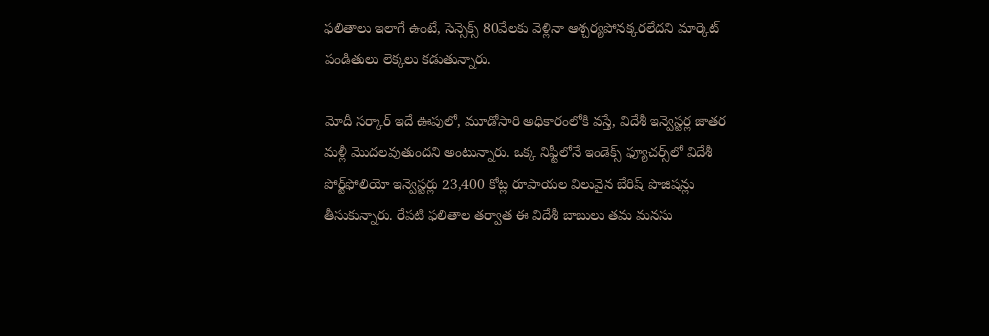ఫలితాలు ఇలాగే ఉంటే, సెన్సెక్స్‌ 80వేలకు వెళ్లినా ఆశ్చర్యపోనక్కరలేదని మార్కెట్‌ పండితులు లెక్కలు కడుతున్నారు.

మోదీ సర్కార్‌ ఇదే ఊపులో, మూడోసారి అధికారంలోకి వస్తే, విదేశీ ఇన్వెస్టర్ల జాతర మళ్లీ మొదలవుతుందని అంటున్నారు. ఒక్క నిఫ్టీలోనే ఇండెక్స్‌ ఫ్యూచర్స్‌లో విదేశీ పోర్ట్‌ఫోలియో ఇన్వెస్టర్లు 23,400 కోట్ల రూపాయల విలువైన బేరిష్‌ పొజిషన్లు తీసుకున్నారు. రేపటి ఫలితాల తర్వాత ఈ విదేశీ బాబులు తమ మనసు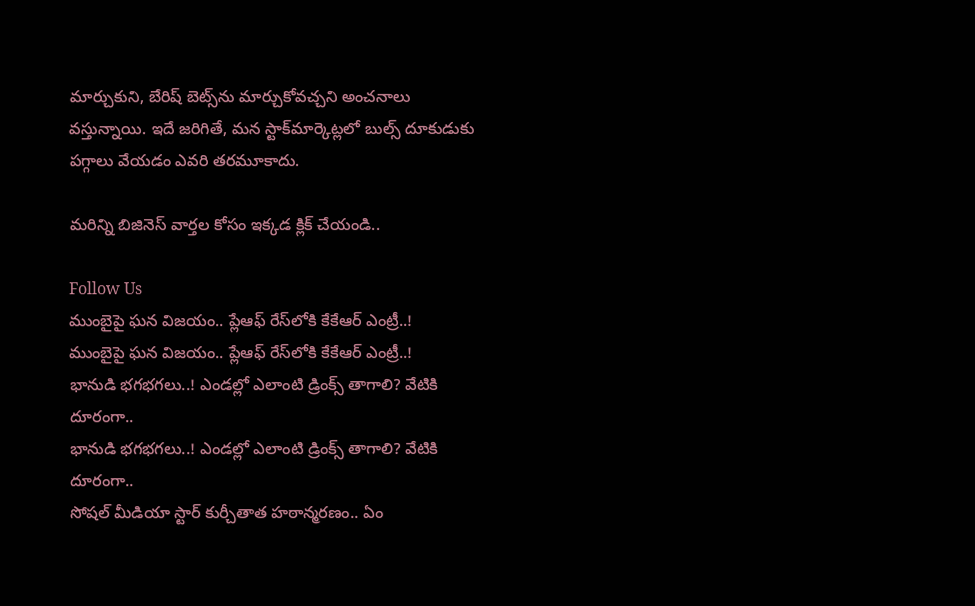మార్చుకుని, బేరిష్‌ బెట్స్‌ను మార్చుకోవచ్చని అంచనాలు వస్తున్నాయి. ఇదే జరిగితే, మన స్టాక్‌మార్కెట్లలో బుల్స్‌ దూకుడుకు పగ్గాలు వేయడం ఎవరి తరమూకాదు.

మరిన్ని బిజినెస్ వార్తల కోసం ఇక్కడ క్లిక్ చేయండి..

Follow Us
ముంబైపై ఘన విజయం.. ప్లేఆఫ్ రేస్‌లోకి కేకేఆర్ ఎంట్రీ..!
ముంబైపై ఘన విజయం.. ప్లేఆఫ్ రేస్‌లోకి కేకేఆర్ ఎంట్రీ..!
భానుడి భగభగలు..! ఎండల్లో ఎలాంటి డ్రింక్స్ తాగాలి? వేటికి దూరంగా..
భానుడి భగభగలు..! ఎండల్లో ఎలాంటి డ్రింక్స్ తాగాలి? వేటికి దూరంగా..
సోషల్ మీడియా స్టార్ కుర్చీతాత హఠాన్మరణం.. ఏం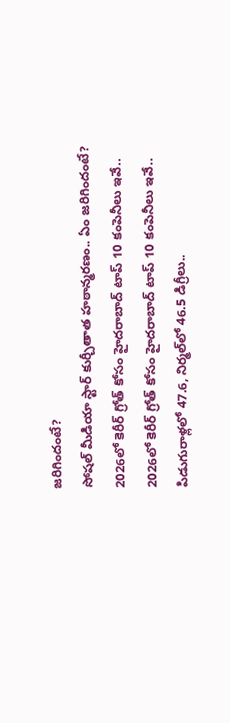జరిగిందంటే?
సోషల్ మీడియా స్టార్ కుర్చీతాత హఠాన్మరణం.. ఏం జరిగిందంటే?
2026లో కెరీర్ గ్రోత్ కోసం హైదరాబాద్ టాప్ 10 కంపెనీలు ఇవే..
2026లో కెరీర్ గ్రోత్ కోసం హైదరాబాద్ టాప్ 10 కంపెనీలు ఇవే..
పిడుగురాళ్లలో 47.6, నిర్మల్‌లో 46.5 డిగ్రీలు..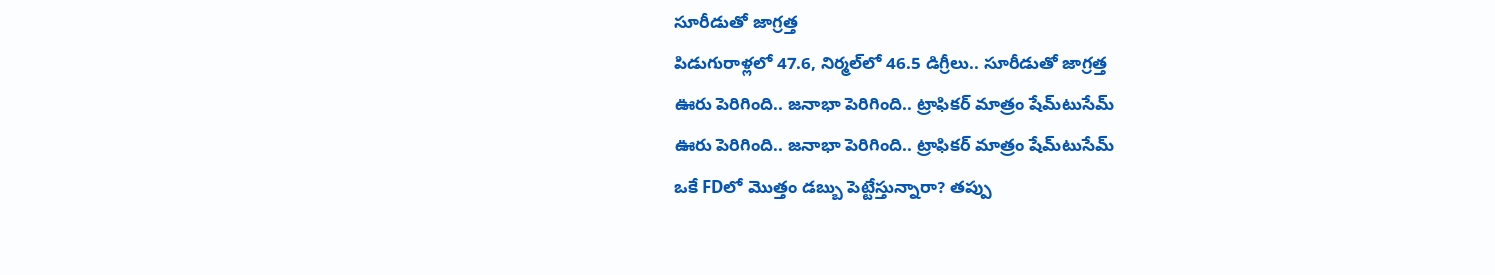సూరీడుతో జాగ్రత్త
పిడుగురాళ్లలో 47.6, నిర్మల్‌లో 46.5 డిగ్రీలు.. సూరీడుతో జాగ్రత్త
ఊరు పెరిగింది.. జనాభా పెరిగింది.. ట్రాఫికర్ మాత్రం షేమ్‌టుసేమ్
ఊరు పెరిగింది.. జనాభా పెరిగింది.. ట్రాఫికర్ మాత్రం షేమ్‌టుసేమ్
ఒకే FDలో మొత్తం డబ్బు పెట్టేస్తున్నారా? తప్పు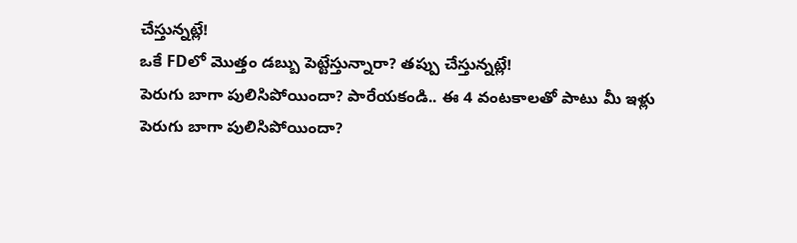చేస్తున్నట్లే!
ఒకే FDలో మొత్తం డబ్బు పెట్టేస్తున్నారా? తప్పు చేస్తున్నట్లే!
పెరుగు బాగా పులిసిపోయిందా? పారేయకండి.. ఈ 4 వంటకాలతో పాటు మీ ఇళ్లు
పెరుగు బాగా పులిసిపోయిందా?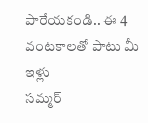పారేయకండి.. ఈ 4 వంటకాలతో పాటు మీ ఇళ్లు
సమ్మర్‌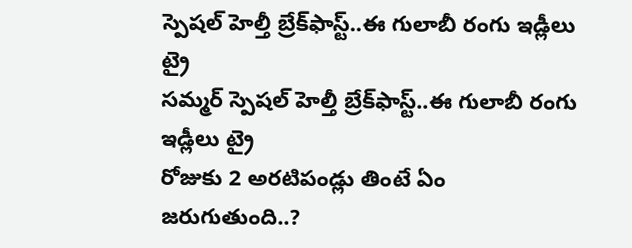స్పెషల్ హెల్తీ బ్రేక్‌ఫాస్ట్‌..ఈ గులాబీ రంగు ఇడ్లీలు ట్రై
సమ్మర్‌ స్పెషల్ హెల్తీ బ్రేక్‌ఫాస్ట్‌..ఈ గులాబీ రంగు ఇడ్లీలు ట్రై
రోజుకు 2 అరటిపండ్లు తింటే ఏం జరుగుతుంది..?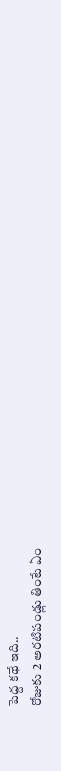పెద్ద కథే ఇది..
రోజుకు 2 అరటిపండ్లు తింటే ఏం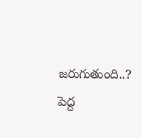జరుగుతుంది..? పెద్ద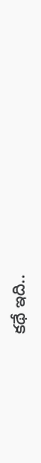కథే ఇది..